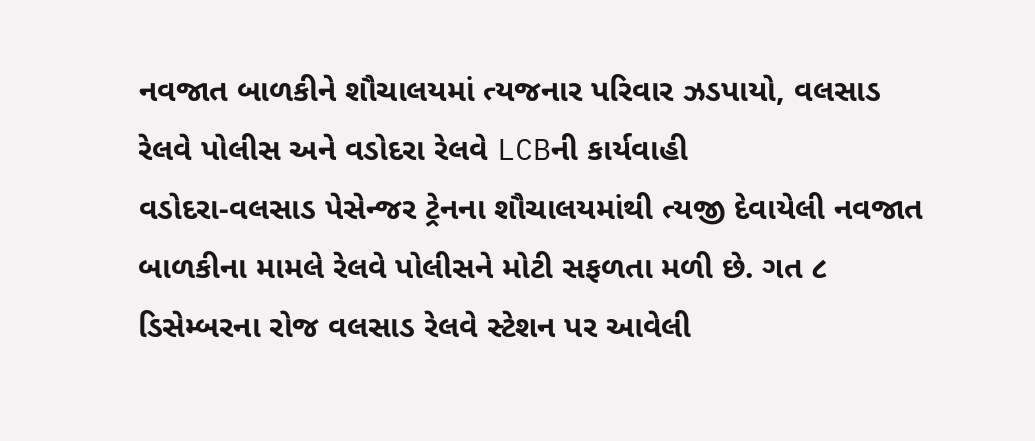નવજાત બાળકીને શૌચાલયમાં ત્યજનાર પરિવાર ઝડપાયો, વલસાડ રેલવે પોલીસ અને વડોદરા રેલવે LCBની કાર્યવાહી
વડોદરા-વલસાડ પેસેન્જર ટ્રેનના શૌચાલયમાંથી ત્યજી દેવાયેલી નવજાત બાળકીના મામલે રેલવે પોલીસને મોટી સફળતા મળી છે. ગત ૮ ડિસેમ્બરના રોજ વલસાડ રેલવે સ્ટેશન પર આવેલી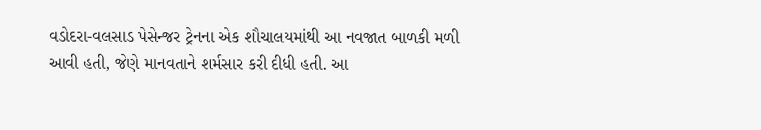વડોદરા-વલસાડ પેસેન્જર ટ્રેનના એક શૌચાલયમાંથી આ નવજાત બાળકી મળી આવી હતી, જેણે માનવતાને શર્મસાર કરી દીધી હતી. આ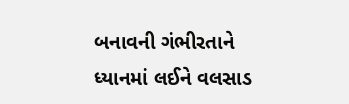બનાવની ગંભીરતાને ધ્યાનમાં લઈને વલસાડ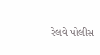રેલવે પોલીસ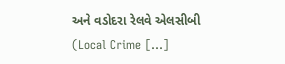અને વડોદરા રેલવે એલસીબી (Local Crime […]